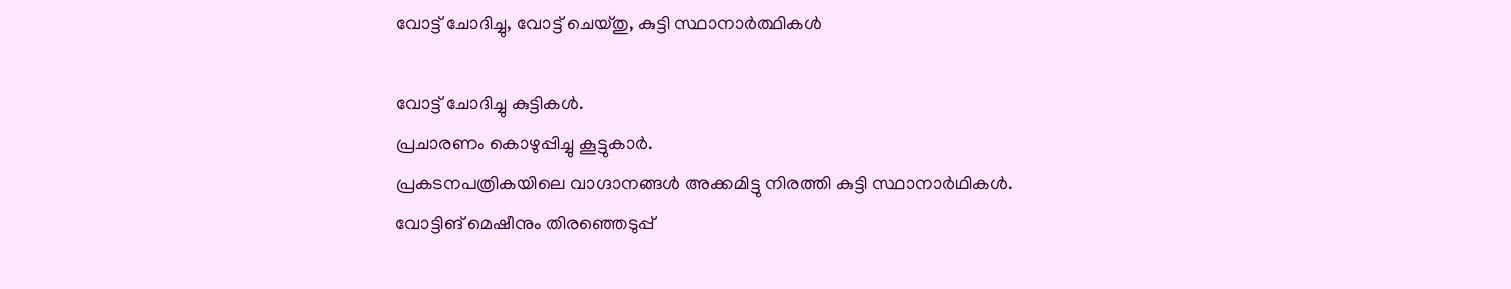വോട്ട് ചോദിച്ചു, വോട്ട് ചെയ്തു, കുട്ടി സ്ഥാനാർത്ഥികൾ

വോട്ട് ചോദിച്ചു കുട്ടികള്‍.
പ്രചാരണം കൊഴുപ്പിച്ചു കൂട്ടുകാര്‍.
പ്രകടനപത്രികയിലെ വാഗ്ദാനങ്ങള്‍ അക്കമിട്ടു നിരത്തി കുട്ടി സ്ഥാനാര്‍ഥികള്‍.
വോട്ടിങ് മെഷീനും തിരഞ്ഞെടുപ്പ്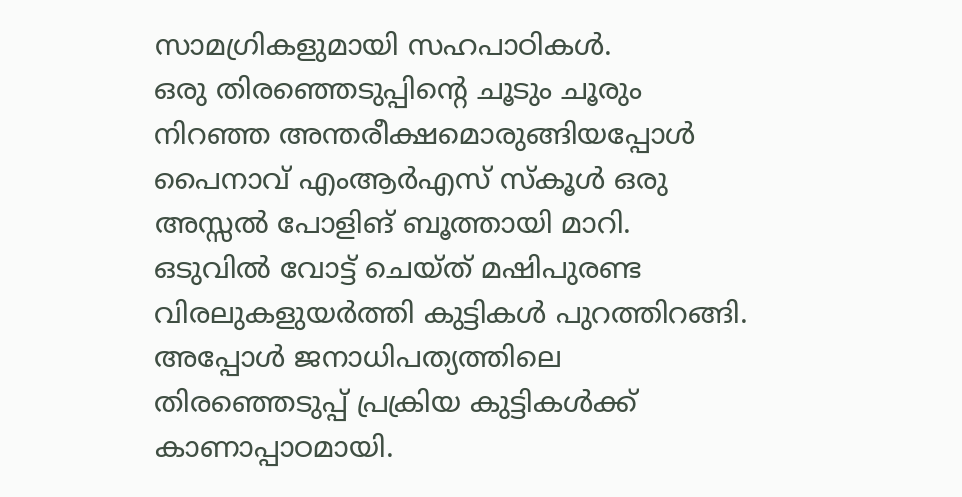സാമഗ്രികളുമായി സഹപാഠികള്‍.
ഒരു തിരഞ്ഞെടുപ്പിന്റെ ചൂടും ചൂരും നിറഞ്ഞ അന്തരീക്ഷമൊരുങ്ങിയപ്പോള്‍ പൈനാവ് എംആര്‍എസ് സ്‌കൂള്‍ ഒരു അസ്സല്‍ പോളിങ് ബൂത്തായി മാറി.
ഒടുവില്‍ വോട്ട് ചെയ്ത് മഷിപുരണ്ട വിരലുകളുയര്‍ത്തി കുട്ടികള്‍ പുറത്തിറങ്ങി.
അപ്പോള്‍ ജനാധിപത്യത്തിലെ തിരഞ്ഞെടുപ്പ് പ്രക്രിയ കുട്ടികള്‍ക്ക് കാണാപ്പാഠമായി.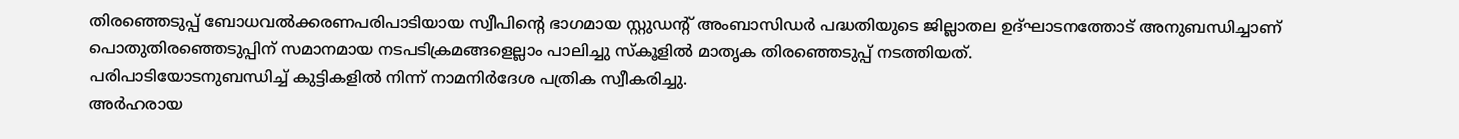തിരഞ്ഞെടുപ്പ് ബോധവല്‍ക്കരണപരിപാടിയായ സ്വീപിന്റെ ഭാഗമായ സ്റ്റുഡന്റ് അംബാസിഡര്‍ പദ്ധതിയുടെ ജില്ലാതല ഉദ്ഘാടനത്തോട് അനുബന്ധിച്ചാണ് പൊതുതിരഞ്ഞെടുപ്പിന് സമാനമായ നടപടിക്രമങ്ങളെല്ലാം പാലിച്ചു സ്‌കൂളില്‍ മാതൃക തിരഞ്ഞെടുപ്പ് നടത്തിയത്.
പരിപാടിയോടനുബന്ധിച്ച് കുട്ടികളില്‍ നിന്ന് നാമനിര്‍ദേശ പത്രിക സ്വീകരിച്ചു.
അര്‍ഹരായ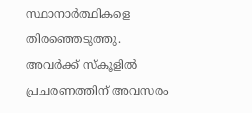സ്ഥാനാര്‍ത്ഥികളെ തിരഞ്ഞെടുത്തു.
അവര്‍ക്ക് സ്‌കൂളില്‍ പ്രചരണത്തിന് അവസരം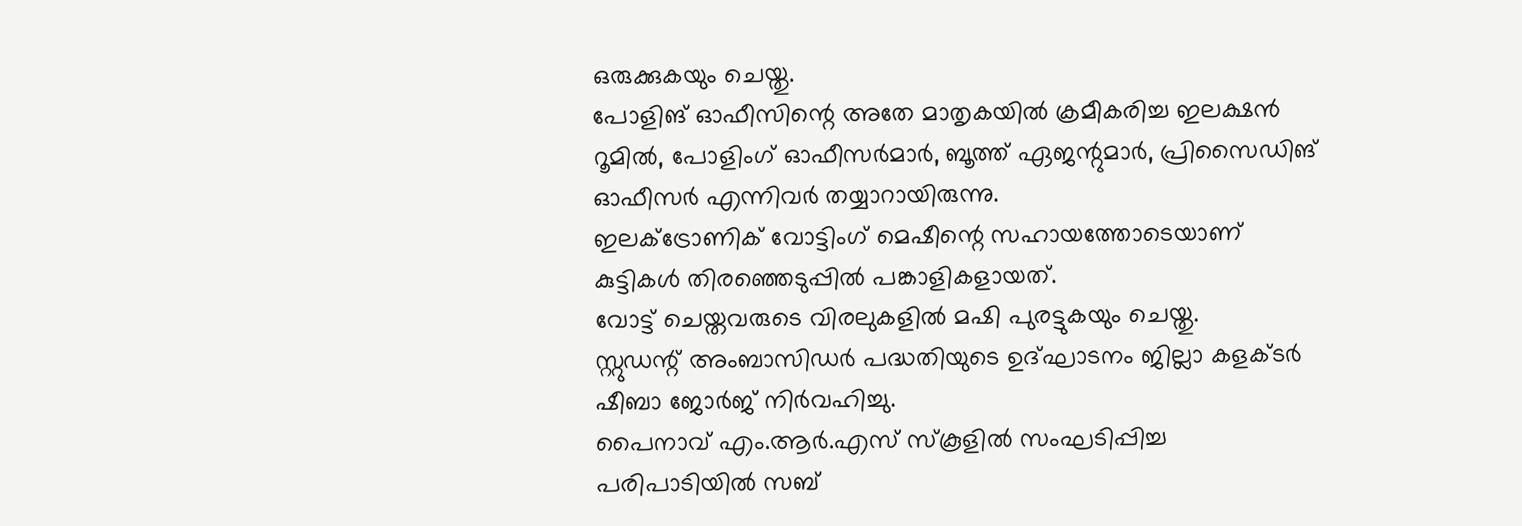ഒരുക്കുകയും ചെയ്തു.
പോളിങ് ഓഫീസിന്റെ അതേ മാതൃകയില്‍ ക്രമീകരിച്ച ഇലക്ഷന്‍ റൂമില്‍, പോളിംഗ് ഓഫീസര്‍മാര്‍, ബൂത്ത് ഏജന്റുമാര്‍, പ്രിസൈഡിങ് ഓഫീസര്‍ എന്നിവര്‍ തയ്യാറായിരുന്നു.
ഇലക്ട്രോണിക് വോട്ടിംഗ് മെഷീന്റെ സഹായത്തോടെയാണ് കുട്ടികള്‍ തിരഞ്ഞെടുപ്പില്‍ പങ്കാളികളായത്.
വോട്ട് ചെയ്തവരുടെ വിരലുകളില്‍ മഷി പുരട്ടുകയും ചെയ്തു.
സ്റ്റുഡന്റ് അംബാസിഡര്‍ പദ്ധതിയുടെ ഉദ്ഘാടനം ജില്ലാ കളക്ടര്‍ ഷീബാ ജോര്‍ജ് നിര്‍വഹിച്ചു.
പൈനാവ് എം.ആര്‍.എസ് സ്‌കൂളില്‍ സംഘടിപ്പിച്ച പരിപാടിയില്‍ സബ്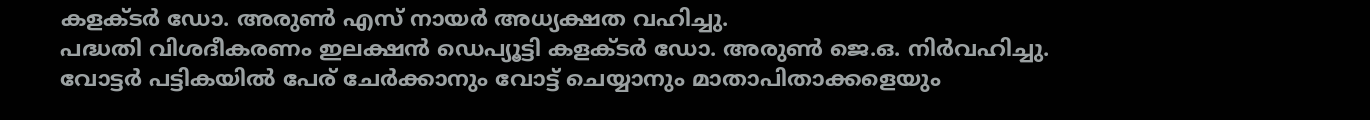കളക്ടര്‍ ഡോ. അരുണ്‍ എസ് നായര്‍ അധ്യക്ഷത വഹിച്ചു.
പദ്ധതി വിശദീകരണം ഇലക്ഷന്‍ ഡെപ്യൂട്ടി കളക്ടര്‍ ഡോ. അരുണ്‍ ജെ.ഒ. നിര്‍വഹിച്ചു.
വോട്ടര്‍ പട്ടികയില്‍ പേര് ചേര്‍ക്കാനും വോട്ട് ചെയ്യാനും മാതാപിതാക്കളെയും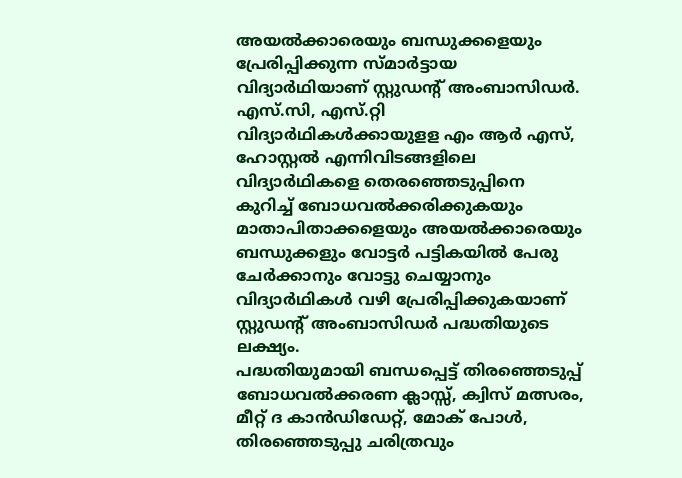അയല്‍ക്കാരെയും ബന്ധുക്കളെയും പ്രേരിപ്പിക്കുന്ന സ്മാര്‍ട്ടായ വിദ്യാര്‍ഥിയാണ് സ്റ്റുഡന്റ് അംബാസിഡര്‍.
എസ്.സി, എസ്.റ്റി വിദ്യാര്‍ഥികള്‍ക്കായുളള എം ആര്‍ എസ്, ഹോസ്റ്റല്‍ എന്നിവിടങ്ങളിലെ വിദ്യാര്‍ഥികളെ തെരഞ്ഞെടുപ്പിനെ കുറിച്ച് ബോധവല്‍ക്കരിക്കുകയും മാതാപിതാക്കളെയും അയല്‍ക്കാരെയും ബന്ധുക്കളും വോട്ടര്‍ പട്ടികയില്‍ പേരു ചേര്‍ക്കാനും വോട്ടു ചെയ്യാനും വിദ്യാര്‍ഥികള്‍ വഴി പ്രേരിപ്പിക്കുകയാണ് സ്റ്റുഡന്റ് അംബാസിഡര്‍ പദ്ധതിയുടെ ലക്ഷ്യം.
പദ്ധതിയുമായി ബന്ധപ്പെട്ട് തിരഞ്ഞെടുപ്പ് ബോധവല്‍ക്കരണ ക്ലാസ്സ്, ക്വിസ് മത്സരം, മീറ്റ് ദ കാന്‍ഡിഡേറ്റ്, മോക് പോള്‍, തിരഞ്ഞെടുപ്പു ചരിത്രവും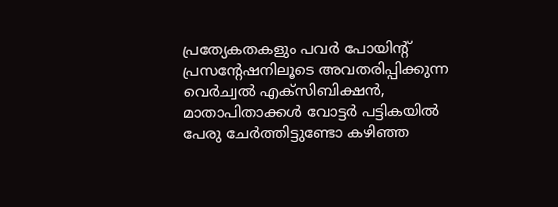പ്രത്യേകതകളും പവര്‍ പോയിന്റ് പ്രസന്റേഷനിലൂടെ അവതരിപ്പിക്കുന്ന വെര്‍ച്വല്‍ എക്സിബിക്ഷന്‍, മാതാപിതാക്കള്‍ വോട്ടര്‍ പട്ടികയില്‍ പേരു ചേര്‍ത്തിട്ടുണ്ടോ കഴിഞ്ഞ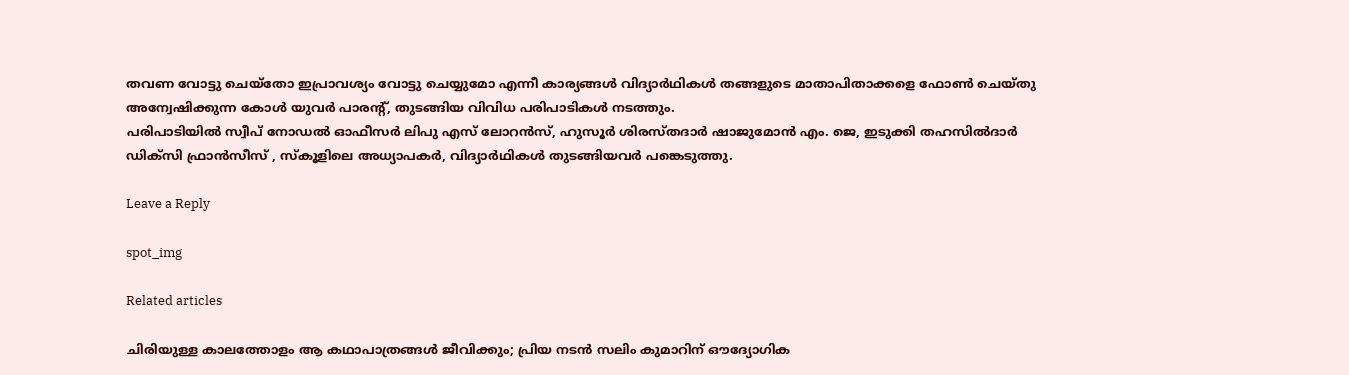തവണ വോട്ടു ചെയ്തോ ഇപ്രാവശ്യം വോട്ടു ചെയ്യുമോ എന്നീ കാര്യങ്ങള്‍ വിദ്യാര്‍ഥികള്‍ തങ്ങളുടെ മാതാപിതാക്കളെ ഫോണ്‍ ചെയ്തു അന്വേഷിക്കുന്ന കോള്‍ യുവര്‍ പാരന്റ്, തുടങ്ങിയ വിവിധ പരിപാടികള്‍ നടത്തും.
പരിപാടിയില്‍ സ്വീപ് നോഡല്‍ ഓഫീസര്‍ ലിപു എസ് ലോറന്‍സ്, ഹുസൂര്‍ ശിരസ്തദാര്‍ ഷാജുമോന്‍ എം. ജെ, ഇടുക്കി തഹസില്‍ദാര്‍ ഡിക്സി ഫ്രാന്‍സീസ് , സ്‌കൂളിലെ അധ്യാപകര്‍, വിദ്യാര്‍ഥികള്‍ തുടങ്ങിയവര്‍ പങ്കെടുത്തു.

Leave a Reply

spot_img

Related articles

ചിരിയുള്ള കാലത്തോളം ആ കഥാപാത്രങ്ങൾ ജീവിക്കും; പ്രിയ നടൻ സലിം കുമാറിന് ഔദ്യോഗിക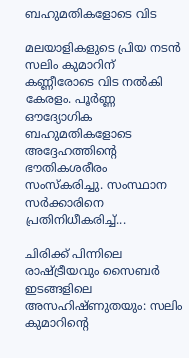ബഹുമതികളോടെ വിട

മലയാളികളുടെ പ്രിയ നടൻ സലിം കുമാറിന് കണ്ണീരോടെ വിട നൽകി കേരളം. പൂർണ്ണ ഔദ്യോഗിക ബഹുമതികളോടെ അദ്ദേഹത്തിന്റെ ഭൗതികശരീരം സംസ്കരിച്ചു. സംസ്ഥാന സർക്കാരിനെ പ്രതിനിധീകരിച്ച്...

ചിരിക്ക് പിന്നിലെ രാഷ്ട്രീയവും സൈബർ ഇടങ്ങളിലെ അസഹിഷ്ണുതയും: സലിം കുമാറിന്റെ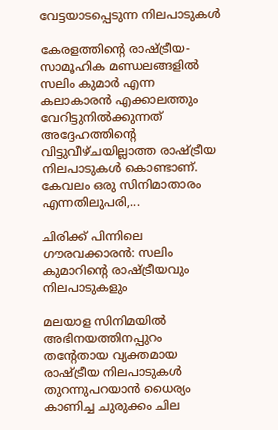വേട്ടയാടപ്പെടുന്ന നിലപാടുകൾ

കേരളത്തിന്റെ രാഷ്ട്രീയ-സാമൂഹിക മണ്ഡലങ്ങളിൽ സലിം കുമാർ എന്ന കലാകാരൻ എക്കാലത്തും വേറിട്ടുനിൽക്കുന്നത് അദ്ദേഹത്തിന്റെ വിട്ടുവീഴ്ചയില്ലാത്ത രാഷ്ട്രീയ നിലപാടുകൾ കൊണ്ടാണ്. കേവലം ഒരു സിനിമാതാരം എന്നതിലുപരി,...

ചിരിക്ക് പിന്നിലെ ഗൗരവക്കാരൻ: സലിം കുമാറിൻ്റെ രാഷ്ട്രീയവും നിലപാടുകളും

മലയാള സിനിമയിൽ അഭിനയത്തിനപ്പുറം തന്റേതായ വ്യക്തമായ രാഷ്ട്രീയ നിലപാടുകൾ തുറന്നുപറയാൻ ധൈര്യം കാണിച്ച ചുരുക്കം ചില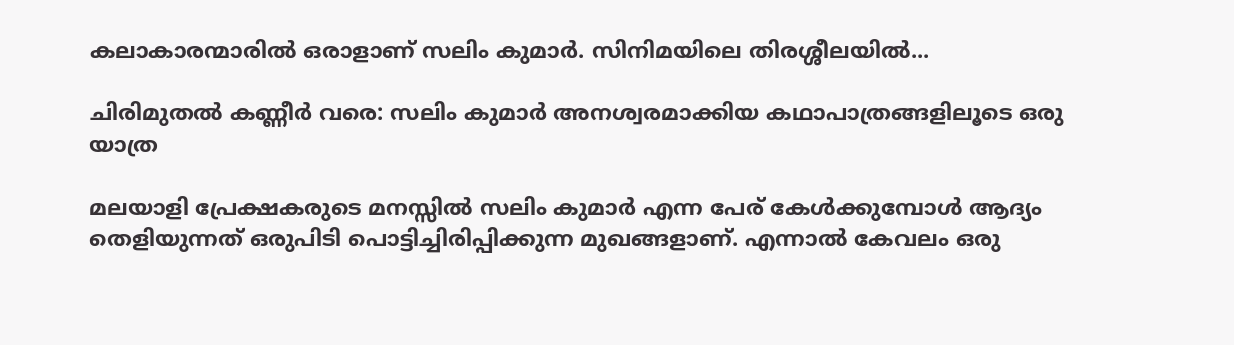കലാകാരന്മാരിൽ ഒരാളാണ് സലിം കുമാർ. സിനിമയിലെ തിരശ്ശീലയിൽ...

ചിരിമുതൽ കണ്ണീർ വരെ: സലിം കുമാർ അനശ്വരമാക്കിയ കഥാപാത്രങ്ങളിലൂടെ ഒരു യാത്ര

മലയാളി പ്രേക്ഷകരുടെ മനസ്സിൽ സലിം കുമാർ എന്ന പേര് കേൾക്കുമ്പോൾ ആദ്യം തെളിയുന്നത് ഒരുപിടി പൊട്ടിച്ചിരിപ്പിക്കുന്ന മുഖങ്ങളാണ്. എന്നാൽ കേവലം ഒരു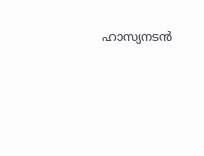ഹാസ്യനടൻ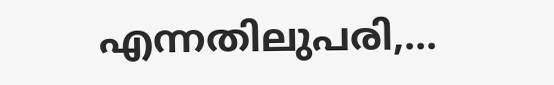എന്നതിലുപരി,...